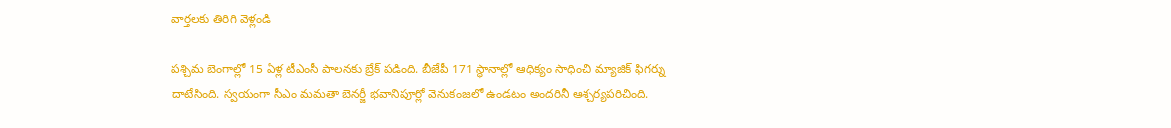వార్తలకు తిరిగి వెళ్లండి

పశ్చిమ బెంగాల్లో 15 ఏళ్ల టీఎంసీ పాలనకు బ్రేక్ పడింది. బీజేపీ 171 స్థానాల్లో ఆధిక్యం సాధించి మ్యాజిక్ ఫిగర్ను దాటేసింది. స్వయంగా సీఎం మమతా బెనర్జీ భవానిపూర్లో వెనుకంజలో ఉండటం అందరినీ ఆశ్చర్యపరిచింది.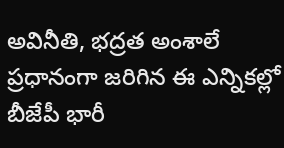అవినీతి, భద్రత అంశాలే ప్రధానంగా జరిగిన ఈ ఎన్నికల్లో బీజేపీ భారీ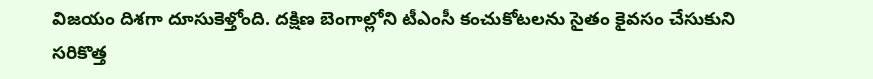విజయం దిశగా దూసుకెళ్తోంది. దక్షిణ బెంగాల్లోని టీఎంసీ కంచుకోటలను సైతం కైవసం చేసుకుని సరికొత్త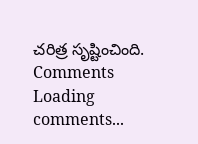చరిత్ర సృష్టించింది.
Comments
Loading comments...